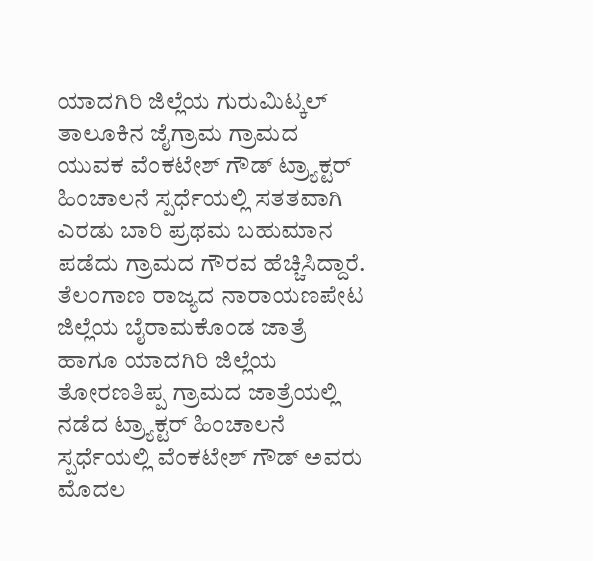ಯಾದಗಿರಿ ಜಿಲ್ಲೆಯ ಗುರುಮಿಟ್ಕಲ್ ತಾಲೂಕಿನ ಜೈಗ್ರಾಮ ಗ್ರಾಮದ ಯುವಕ ವೆಂಕಟೇಶ್ ಗೌಡ್ ಟ್ರ್ಯಾಕ್ಟರ್ ಹಿಂಚಾಲನೆ ಸ್ಪರ್ಧೆಯಲ್ಲಿ ಸತತವಾಗಿ ಎರಡು ಬಾರಿ ಪ್ರಥಮ ಬಹುಮಾನ ಪಡೆದು ಗ್ರಾಮದ ಗೌರವ ಹೆಚ್ಚಿಸಿದ್ದಾರೆ. ತೆಲಂಗಾಣ ರಾಜ್ಯದ ನಾರಾಯಣಪೇಟ ಜಿಲ್ಲೆಯ ಬೈರಾಮಕೊಂಡ ಜಾತ್ರೆ ಹಾಗೂ ಯಾದಗಿರಿ ಜಿಲ್ಲೆಯ ತೋರಣತಿಪ್ಪ ಗ್ರಾಮದ ಜಾತ್ರೆಯಲ್ಲಿ ನಡೆದ ಟ್ರ್ಯಾಕ್ಟರ್ ಹಿಂಚಾಲನೆ ಸ್ಪರ್ಧೆಯಲ್ಲಿ ವೆಂಕಟೇಶ್ ಗೌಡ್ ಅವರು ಮೊದಲ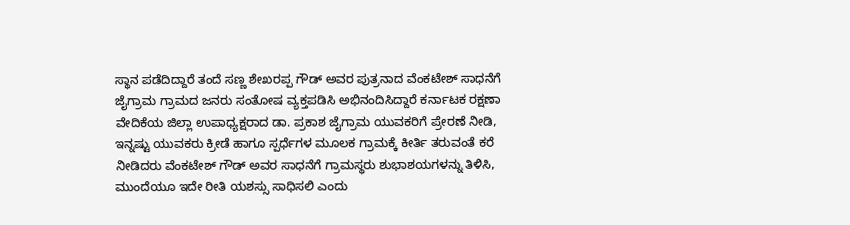ಸ್ಥಾನ ಪಡೆದಿದ್ದಾರೆ ತಂದೆ ಸಣ್ಣ ಶೇಖರಪ್ಪ ಗೌಡ್ ಅವರ ಪುತ್ರನಾದ ವೆಂಕಟೇಶ್ ಸಾಧನೆಗೆ ಜೈಗ್ರಾಮ ಗ್ರಾಮದ ಜನರು ಸಂತೋಷ ವ್ಯಕ್ತಪಡಿಸಿ ಅಭಿನಂದಿಸಿದ್ದಾರೆ ಕರ್ನಾಟಕ ರಕ್ಷಣಾ ವೇದಿಕೆಯ ಜಿಲ್ಲಾ ಉಪಾಧ್ಯಕ್ಷರಾದ ಡಾ. ಪ್ರಕಾಶ ಜೈಗ್ರಾಮ ಯುವಕರಿಗೆ ಪ್ರೇರಣೆ ನೀಡಿ, ಇನ್ನಷ್ಟು ಯುವಕರು ಕ್ರೀಡೆ ಹಾಗೂ ಸ್ಪರ್ಧೆಗಳ ಮೂಲಕ ಗ್ರಾಮಕ್ಕೆ ಕೀರ್ತಿ ತರುವಂತೆ ಕರೆ ನೀಡಿದರು ವೆಂಕಟೇಶ್ ಗೌಡ್ ಅವರ ಸಾಧನೆಗೆ ಗ್ರಾಮಸ್ಥರು ಶುಭಾಶಯಗಳನ್ನು ತಿಳಿಸಿ, ಮುಂದೆಯೂ ಇದೇ ರೀತಿ ಯಶಸ್ಸು ಸಾಧಿಸಲಿ ಎಂದು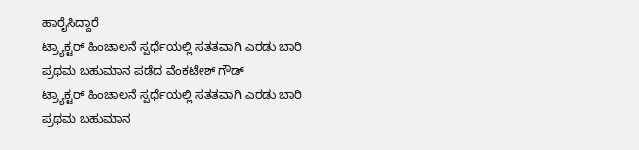ಹಾರೈಸಿದ್ದಾರೆ
ಟ್ರ್ಯಾಕ್ಟರ್ ಹಿಂಚಾಲನೆ ಸ್ಪರ್ಧೆಯಲ್ಲಿ ಸತತವಾಗಿ ಎರಡು ಬಾರಿ ಪ್ರಥಮ ಬಹುಮಾನ ಪಡೆದ ವೆಂಕಟೇಶ್ ಗೌಡ್
ಟ್ರ್ಯಾಕ್ಟರ್ ಹಿಂಚಾಲನೆ ಸ್ಪರ್ಧೆಯಲ್ಲಿ ಸತತವಾಗಿ ಎರಡು ಬಾರಿ ಪ್ರಥಮ ಬಹುಮಾನ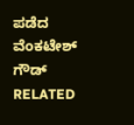ಪಡೆದ ವೆಂಕಟೇಶ್ ಗೌಡ್
RELATED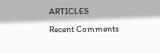ARTICLES
Recent Comments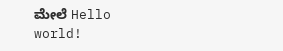ಮೇಲೆ Hello world!